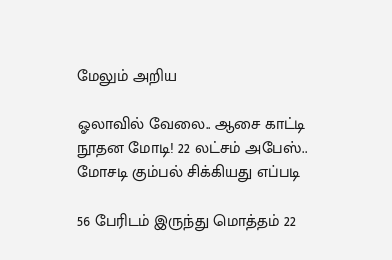மேலும் அறிய

ஓலாவில் வேலை.. ஆசை காட்டி நூதன மோடி! 22 லட்சம் அபேஸ்.. மோசடி கும்பல் சிக்கியது எப்படி

56 பேரிடம் இருந்து மொத்தம் 22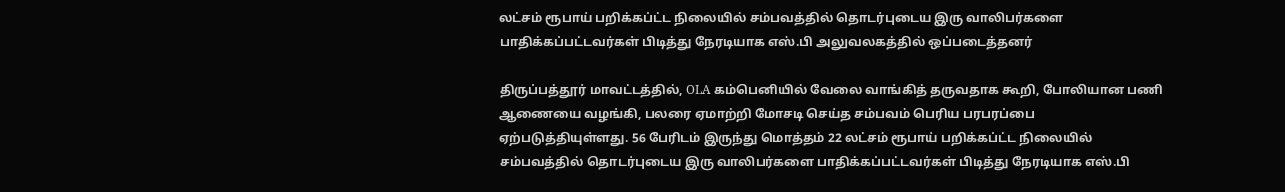லட்சம் ரூபாய் பறிக்கப்ட்ட நிலையில் சம்பவத்தில் தொடர்புடைய இரு வாலிபர்களை பாதிக்கப்பட்டவர்கள் பிடித்து நேரடியாக எஸ்.பி அலுவலகத்தில் ஒப்படைத்தனர்

திருப்பத்தூர் மாவட்டத்தில், OLA கம்பெனியில் வேலை வாங்கித் தருவதாக கூறி, போலியான பணி ஆணையை வழங்கி, பலரை ஏமாற்றி மோசடி செய்த சம்பவம் பெரிய பரபரப்பை ஏற்படுத்தியுள்ளது. 56 பேரிடம் இருந்து மொத்தம் 22 லட்சம் ரூபாய் பறிக்கப்ட்ட நிலையில் சம்பவத்தில் தொடர்புடைய இரு வாலிபர்களை பாதிக்கப்பட்டவர்கள் பிடித்து நேரடியாக எஸ்.பி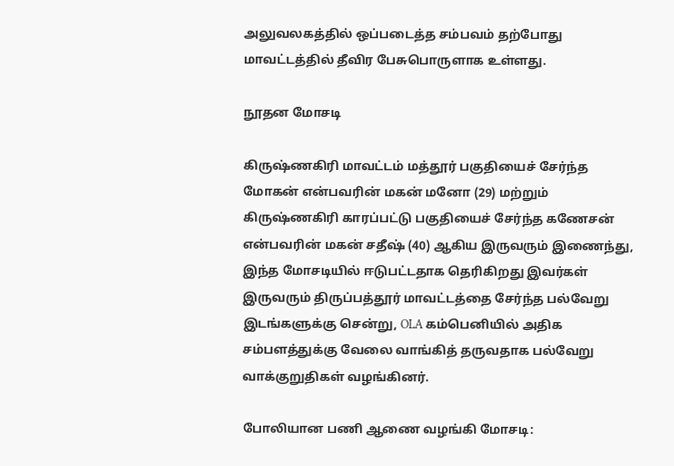அலுவலகத்தில் ஒப்படைத்த சம்பவம் தற்போது மாவட்டத்தில் தீவிர பேசுபொருளாக உள்ளது.

நூதன மோசடி

கிருஷ்ணகிரி மாவட்டம் மத்தூர் பகுதியைச் சேர்ந்த மோகன் என்பவரின் மகன் மனோ (29) மற்றும் கிருஷ்ணகிரி காரப்பட்டு பகுதியைச் சேர்ந்த கணேசன் என்பவரின் மகன் சதீஷ் (40) ஆகிய இருவரும் இணைந்து, இந்த மோசடியில் ஈடுபட்டதாக தெரிகிறது இவர்கள் இருவரும் திருப்பத்தூர் மாவட்டத்தை சேர்ந்த பல்வேறு இடங்களுக்கு சென்று, OLA கம்பெனியில் அதிக சம்பளத்துக்கு வேலை வாங்கித் தருவதாக பல்வேறு வாக்குறுதிகள் வழங்கினர்.

போலியான பணி ஆணை வழங்கி மோசடி: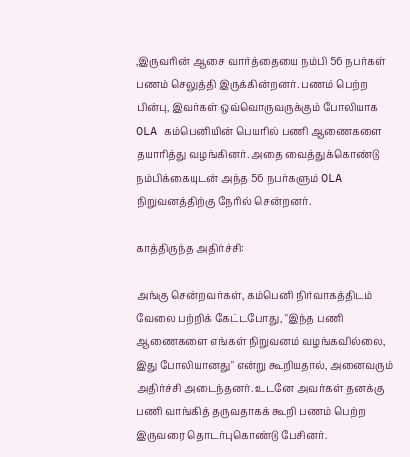,இருவரின் ஆசை வார்த்தையை நம்பி 56 நபர்கள் பணம் செலுத்தி இருக்கின்றனர். பணம் பெற்ற பின்பு, இவர்கள் ஒவ்வொருவருக்கும் போலியாக OLA கம்பெனியின் பெயரில் பணி ஆணைகளை தயாரித்து வழங்கினர். அதை வைத்துக்கொண்டு நம்பிக்கையுடன் அந்த 56 நபர்களும் OLA நிறுவனத்திற்கு நேரில் சென்றனர்.

காத்திருந்த அதிர்ச்சி:

அங்கு சென்றவர்கள், கம்பெனி நிர்வாகத்திடம் வேலை பற்றிக் கேட்டபோது, "இந்த பணி ஆணைகளை எங்கள் நிறுவனம் வழங்கவில்லை, இது போலியானது" என்று கூறியதால், அனைவரும் அதிர்ச்சி அடைந்தனர். உடனே அவர்கள் தனக்கு பணி வாங்கித் தருவதாகக் கூறி பணம் பெற்ற இருவரை தொடர்புகொண்டு பேசினர்.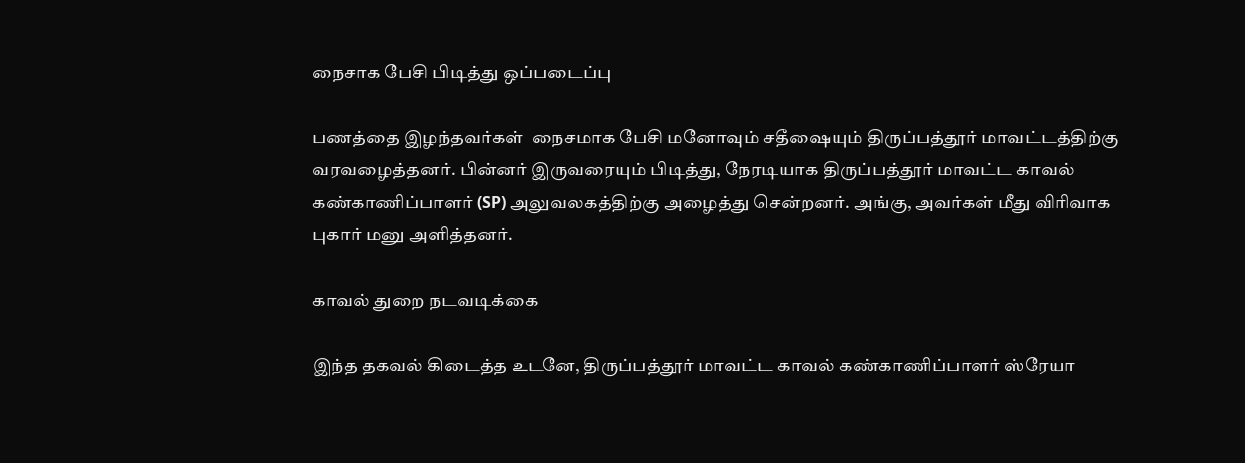நைசாக பேசி பிடித்து ஒப்படைப்பு

பணத்தை இழந்தவர்கள்  நைசமாக பேசி மனோவும் சதீஷையும் திருப்பத்தூர் மாவட்டத்திற்கு வரவழைத்தனர். பின்னர் இருவரையும் பிடித்து, நேரடியாக திருப்பத்தூர் மாவட்ட காவல் கண்காணிப்பாளர் (SP) அலுவலகத்திற்கு அழைத்து சென்றனர். அங்கு, அவர்கள் மீது விரிவாக புகார் மனு அளித்தனர்.

காவல் துறை நடவடிக்கை

இந்த தகவல் கிடைத்த உடனே, திருப்பத்தூர் மாவட்ட காவல் கண்காணிப்பாளர் ஸ்ரேயா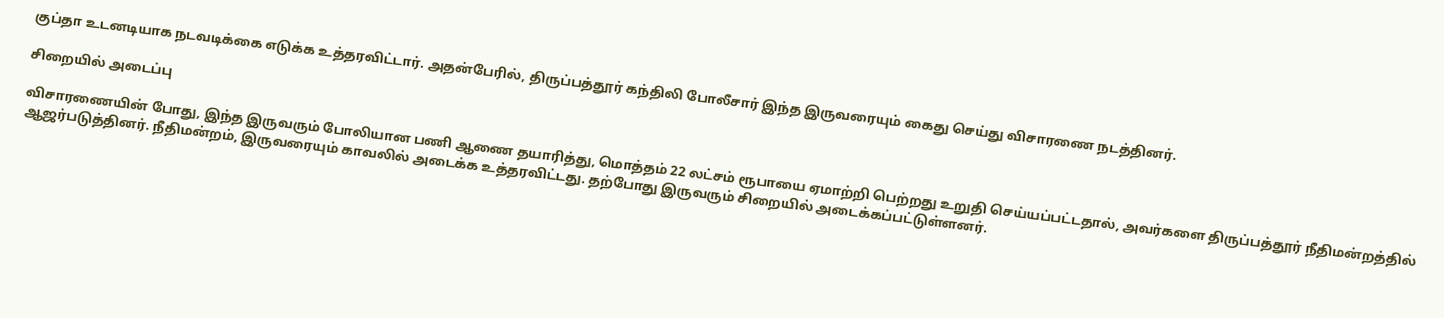குப்தா உடனடியாக நடவடிக்கை எடுக்க உத்தரவிட்டார். அதன்பேரில், திருப்பத்தூர் கந்திலி போலீசார் இந்த இருவரையும் கைது செய்து விசாரணை நடத்தினர்.

சிறையில் அடைப்பு

விசாரணையின் போது, இந்த இருவரும் போலியான பணி ஆணை தயாரித்து, மொத்தம் 22 லட்சம் ரூபாயை ஏமாற்றி பெற்றது உறுதி செய்யப்பட்டதால், அவர்களை திருப்பத்தூர் நீதிமன்றத்தில் ஆஜர்படுத்தினர். நீதிமன்றம், இருவரையும் காவலில் அடைக்க உத்தரவிட்டது. தற்போது இருவரும் சிறையில் அடைக்கப்பட்டுள்ளனர்.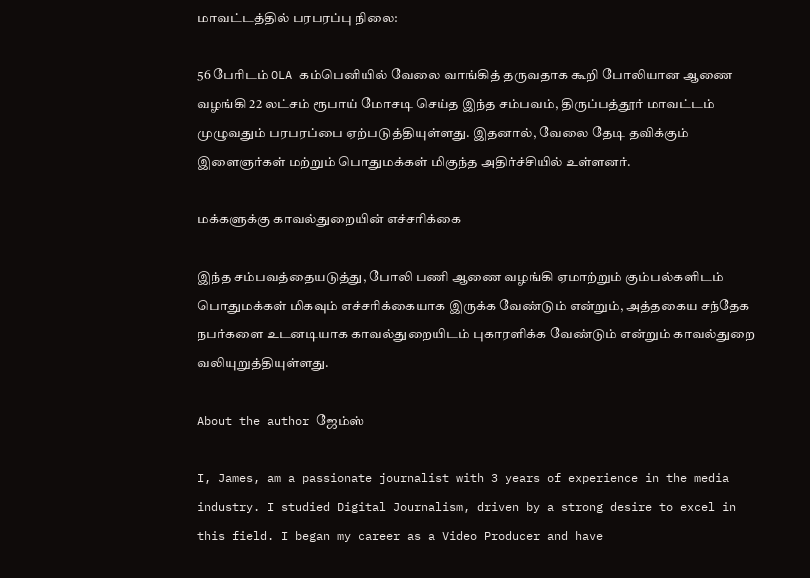மாவட்டத்தில் பரபரப்பு நிலை:

56 பேரிடம் OLA கம்பெனியில் வேலை வாங்கித் தருவதாக கூறி போலியான ஆணை வழங்கி 22 லட்சம் ரூபாய் மோசடி செய்த இந்த சம்பவம், திருப்பத்தூர் மாவட்டம் முழுவதும் பரபரப்பை ஏற்படுத்தியுள்ளது. இதனால், வேலை தேடி தவிக்கும் இளைஞர்கள் மற்றும் பொதுமக்கள் மிகுந்த அதிர்ச்சியில் உள்ளனர்.

மக்களுக்கு காவல்துறையின் எச்சரிக்கை

இந்த சம்பவத்தையடுத்து, போலி பணி ஆணை வழங்கி ஏமாற்றும் கும்பல்களிடம் பொதுமக்கள் மிகவும் எச்சரிக்கையாக இருக்க வேண்டும் என்றும், அத்தகைய சந்தேக நபர்களை உடனடியாக காவல்துறையிடம் புகாரளிக்க வேண்டும் என்றும் காவல்துறை வலியுறுத்தியுள்ளது.

About the author ஜேம்ஸ்

I, James, am a passionate journalist with 3 years of experience in the media industry. I studied Digital Journalism, driven by a strong desire to excel in this field. I began my career as a Video Producer and have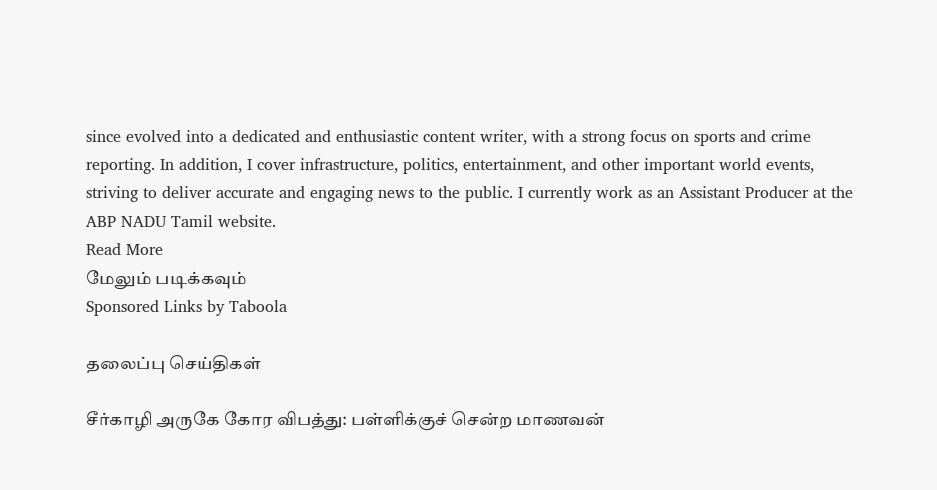since evolved into a dedicated and enthusiastic content writer, with a strong focus on sports and crime reporting. In addition, I cover infrastructure, politics, entertainment, and other important world events, striving to deliver accurate and engaging news to the public. I currently work as an Assistant Producer at the ABP NADU Tamil website.
Read More
மேலும் படிக்கவும்
Sponsored Links by Taboola

தலைப்பு செய்திகள்

சீர்காழி அருகே கோர விபத்து: பள்ளிக்குச் சென்ற மாணவன்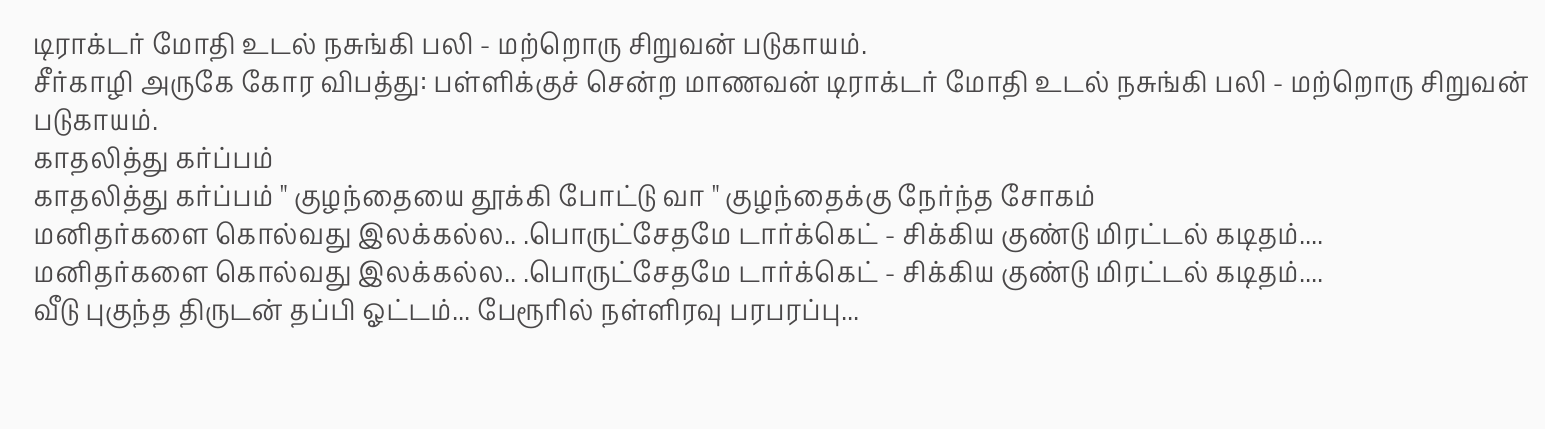டிராக்டர் மோதி உடல் நசுங்கி பலி - மற்றொரு சிறுவன் படுகாயம்.
சீர்காழி அருகே கோர விபத்து: பள்ளிக்குச் சென்ற மாணவன் டிராக்டர் மோதி உடல் நசுங்கி பலி - மற்றொரு சிறுவன் படுகாயம்.
காதலித்து கர்ப்பம்
காதலித்து கர்ப்பம் " குழந்தையை தூக்கி போட்டு வா " குழந்தைக்கு நேர்ந்த சோகம்
மனிதர்களை கொல்வது இலக்கல்ல.. .பொருட்சேதமே டார்க்கெட் - சிக்கிய குண்டு மிரட்டல் கடிதம்....
மனிதர்களை கொல்வது இலக்கல்ல.. .பொருட்சேதமே டார்க்கெட் - சிக்கிய குண்டு மிரட்டல் கடிதம்....
வீடு புகுந்த திருடன் தப்பி ஓட்டம்... பேரூரில் நள்ளிரவு பரபரப்பு...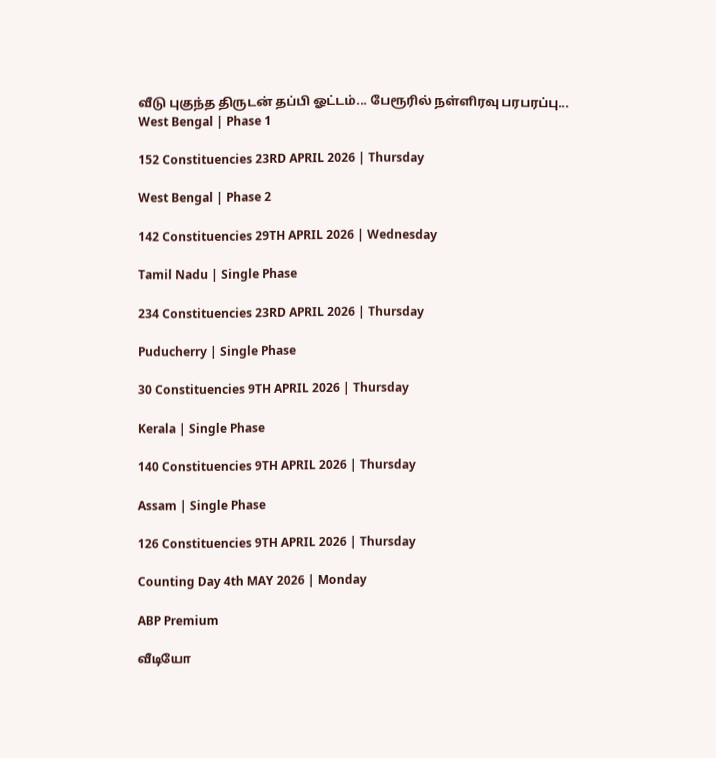வீடு புகுந்த திருடன் தப்பி ஓட்டம்... பேரூரில் நள்ளிரவு பரபரப்பு...
West Bengal | Phase 1

152 Constituencies 23RD APRIL 2026 | Thursday

West Bengal | Phase 2

142 Constituencies 29TH APRIL 2026 | Wednesday

Tamil Nadu | Single Phase

234 Constituencies 23RD APRIL 2026 | Thursday

Puducherry | Single Phase

30 Constituencies 9TH APRIL 2026 | Thursday

Kerala | Single Phase

140 Constituencies 9TH APRIL 2026 | Thursday

Assam | Single Phase

126 Constituencies 9TH APRIL 2026 | Thursday

Counting Day 4th MAY 2026 | Monday

ABP Premium

வீடியோ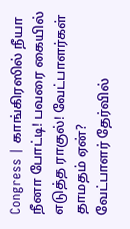Congress | காங்கிரஸில் நீயா நீனா போட்டி! பவரை கையில் எடுத்த ராகுல்! வேட்பாளர்கள் தாமதம் ஏன்?
வேட்பாளர் தேர்வில்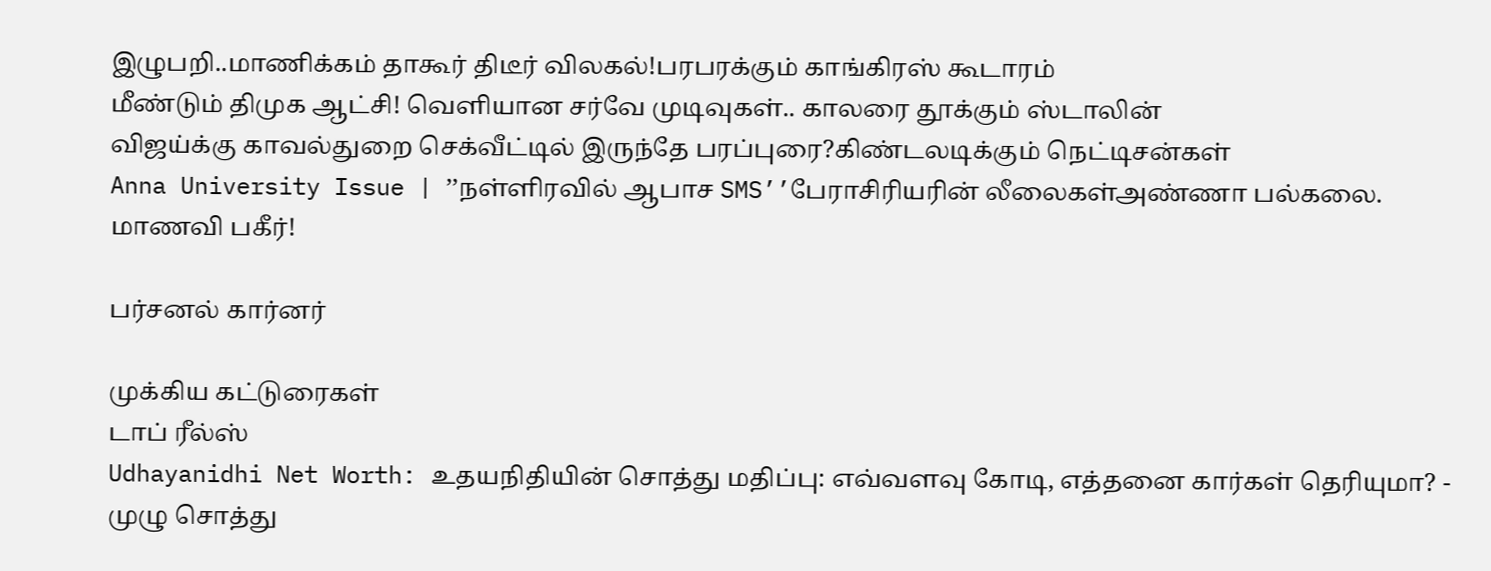இழுபறி..மாணிக்கம் தாகூர் திடீர் விலகல்!பரபரக்கும் காங்கிரஸ் கூடாரம்
மீண்டும் திமுக ஆட்சி! வெளியான சர்வே முடிவுகள்.. காலரை தூக்கும் ஸ்டாலின்
விஜய்க்கு காவல்துறை செக்வீட்டில் இருந்தே பரப்புரை?கிண்டலடிக்கும் நெட்டிசன்கள்
Anna University Issue | ’’நள்ளிரவில் ஆபாச SMS’’பேராசிரியரின் லீலைகள்அண்ணா பல்கலை. மாணவி பகீர்!

பர்சனல் கார்னர்

முக்கிய கட்டுரைகள்
டாப் ரீல்ஸ்
Udhayanidhi Net Worth: உதயநிதியின் சொத்து மதிப்பு: எவ்வளவு கோடி, எத்தனை கார்கள் தெரியுமா? - முழு சொத்து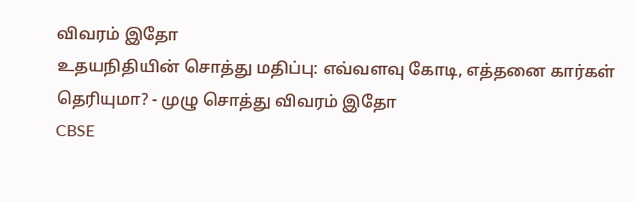விவரம் இதோ
உதயநிதியின் சொத்து மதிப்பு: எவ்வளவு கோடி, எத்தனை கார்கள் தெரியுமா? - முழு சொத்து விவரம் இதோ
CBSE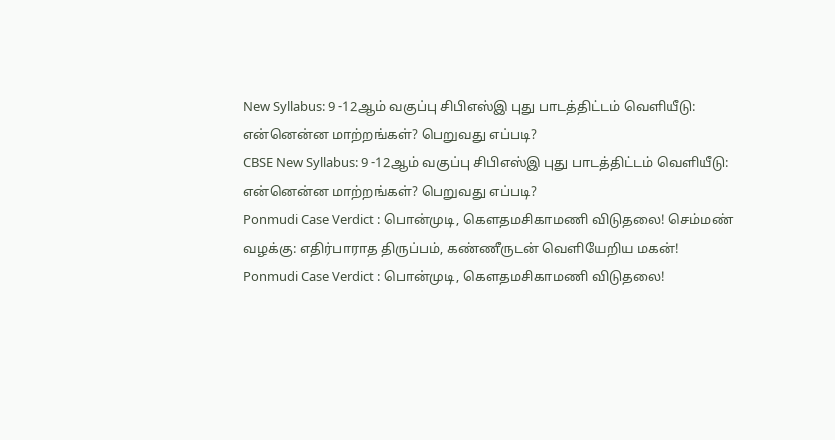New Syllabus: 9 -12ஆம் வகுப்பு சிபிஎஸ்இ புது பாடத்திட்டம் வெளியீடு: என்னென்ன மாற்றங்கள்? பெறுவது எப்படி?
CBSE New Syllabus: 9 -12ஆம் வகுப்பு சிபிஎஸ்இ புது பாடத்திட்டம் வெளியீடு: என்னென்ன மாற்றங்கள்? பெறுவது எப்படி?
Ponmudi Case Verdict : பொன்முடி, கெளதமசிகாமணி விடுதலை! செம்மண் வழக்கு: எதிர்பாராத திருப்பம், கண்ணீருடன் வெளியேறிய மகன்!
Ponmudi Case Verdict : பொன்முடி, கெளதமசிகாமணி விடுதலை!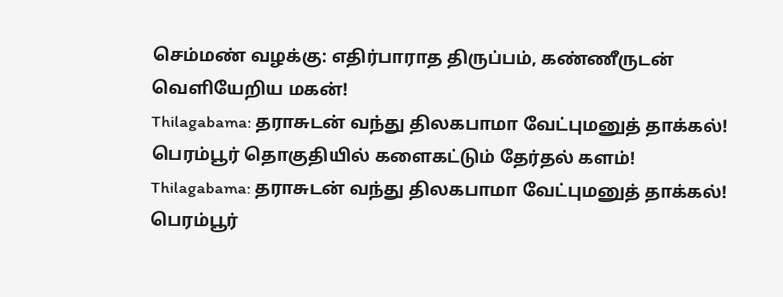செம்மண் வழக்கு: எதிர்பாராத திருப்பம், கண்ணீருடன் வெளியேறிய மகன்!
Thilagabama: தராசுடன் வந்து திலகபாமா வேட்புமனுத் தாக்கல்! பெரம்பூர் தொகுதியில் களைகட்டும் தேர்தல் களம்!
Thilagabama: தராசுடன் வந்து திலகபாமா வேட்புமனுத் தாக்கல்! பெரம்பூர்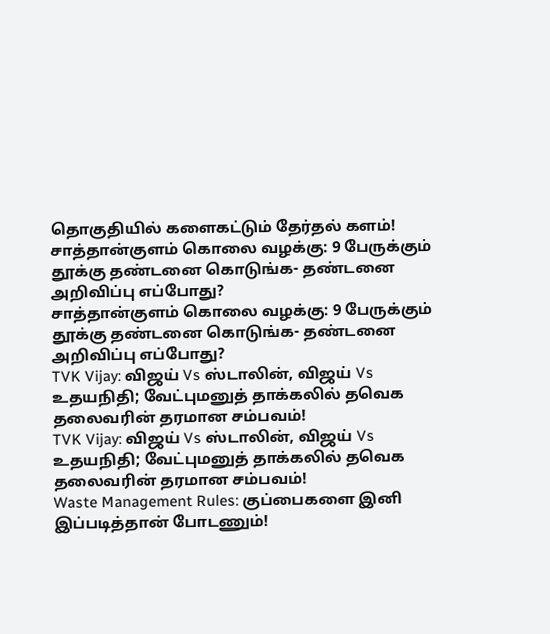தொகுதியில் களைகட்டும் தேர்தல் களம்!
சாத்தான்குளம் கொலை வழக்கு: 9 பேருக்கும் தூக்கு தண்டனை கொடுங்க- தண்டனை அறிவிப்பு எப்போது?
சாத்தான்குளம் கொலை வழக்கு: 9 பேருக்கும் தூக்கு தண்டனை கொடுங்க- தண்டனை அறிவிப்பு எப்போது?
TVK Vijay: விஜய் Vs ஸ்டாலின், விஜய் Vs உதயநிதி; வேட்புமனுத் தாக்கலில் தவெக தலைவரின் தரமான சம்பவம்!
TVK Vijay: விஜய் Vs ஸ்டாலின், விஜய் Vs உதயநிதி; வேட்புமனுத் தாக்கலில் தவெக தலைவரின் தரமான சம்பவம்!
Waste Management Rules: குப்பைகளை இனி இப்படித்தான் போடணும்!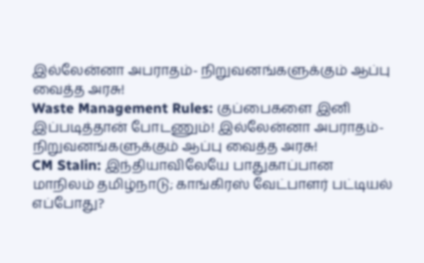இல்லேன்னா அபராதம்- நிறுவனங்களுக்கும் ஆப்பு வைத்த அரசு!
Waste Management Rules: குப்பைகளை இனி இப்படித்தான் போடணும்! இல்லேன்னா அபராதம்- நிறுவனங்களுக்கும் ஆப்பு வைத்த அரசு!
CM Stalin: இந்தியாவிலேயே பாதுகாப்பான மாநிலம் தமிழ்நாடு; காங்கிரஸ் வேட்பாளர் பட்டியல் எப்போது?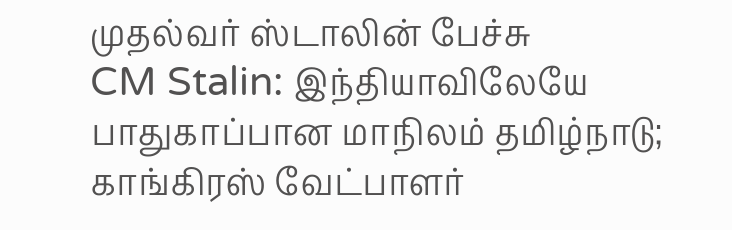முதல்வர் ஸ்டாலின் பேச்சு
CM Stalin: இந்தியாவிலேயே பாதுகாப்பான மாநிலம் தமிழ்நாடு; காங்கிரஸ் வேட்பாளர்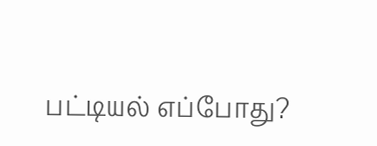பட்டியல் எப்போது?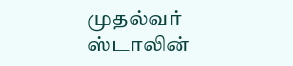முதல்வர் ஸ்டாலின்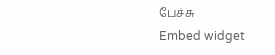பேச்சு
Embed widget